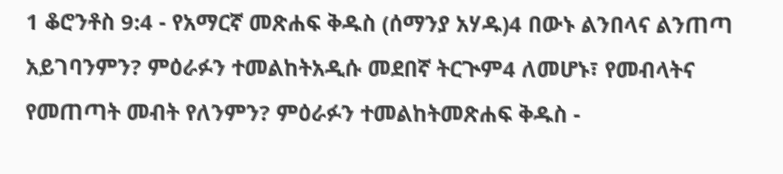1 ቆሮንቶስ 9:4 - የአማርኛ መጽሐፍ ቅዱስ (ሰማንያ አሃዱ)4 በውኑ ልንበላና ልንጠጣ አይገባንምን? ምዕራፉን ተመልከትአዲሱ መደበኛ ትርጒም4 ለመሆኑ፣ የመብላትና የመጠጣት መብት የለንምን? ምዕራፉን ተመልከትመጽሐፍ ቅዱስ -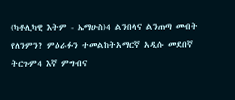(ካቶሊካዊ እትም - ኤማሁስ)4 ልንበላና ልንጠጣ መብት የለንምን? ምዕራፉን ተመልከትአማርኛ አዲሱ መደበኛ ትርጉም4 እኛ ምግብና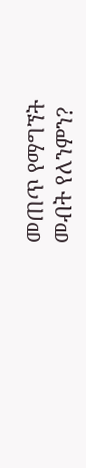መጠጥ የማግኘት መብት የለንምን?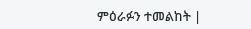ምዕራፉን ተመልከት |